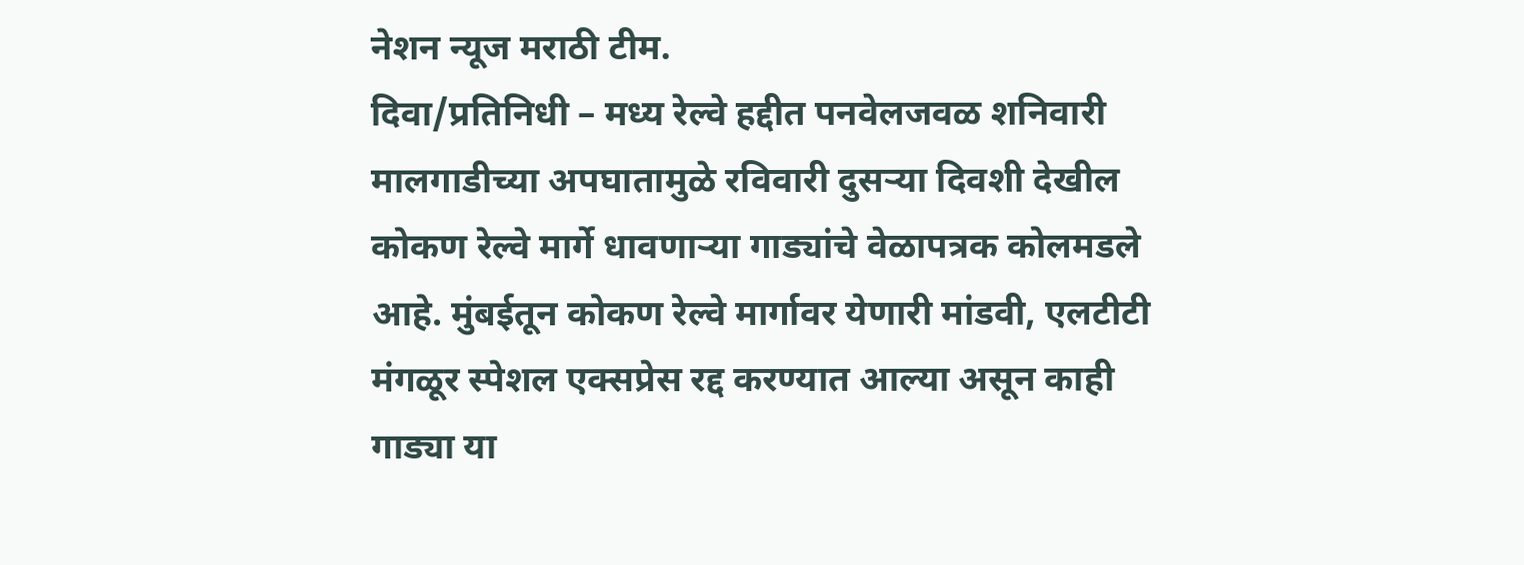नेशन न्यूज मराठी टीम.
दिवा/प्रतिनिधी – मध्य रेल्वे हद्दीत पनवेलजवळ शनिवारी मालगाडीच्या अपघातामुळे रविवारी दुसऱ्या दिवशी देखील कोकण रेल्वे मार्गे धावणाऱ्या गाड्यांचे वेळापत्रक कोलमडले आहे. मुंबईतून कोकण रेल्वे मार्गावर येणारी मांडवी, एलटीटी मंगळूर स्पेशल एक्सप्रेस रद्द करण्यात आल्या असून काही गाड्या या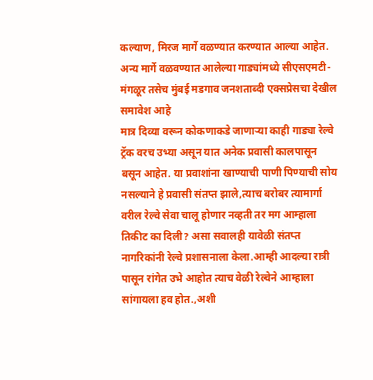कल्याण, मिरज मार्गे वळण्यात करण्यात आल्या आहेत. अन्य मार्गे वळवण्यात आलेल्या गाड्यांमध्ये सीएसएमटी- मंगळूर तसेच मुंबई मडगाव जनशताब्दी एक्सप्रेसचा देखील समावेश आहे
मात्र दिव्या वरून कोकणाकडे जाणाऱ्या काही गाड्या रेल्वे ट्रॅक वरच उभ्या असून यात अनेक प्रवासी कालपासून बसून आहेत. या प्रवाशांना खाण्याची पाणी पिण्याची सोय नसल्याने हे प्रवासी संतप्त झाले,त्याच बरोबर त्यामार्गा वरील रेल्वे सेवा चालू होणार नव्हती तर मग आम्हाला तिकीट का दिली? असा सवालही यावेळी संतप्त नागरिकांनी रेल्वे प्रशासनाला केला.आम्ही आदल्या रात्री पासून रांगेत उभे आहोत त्याच वेळी रेल्वेने आम्हाला सांगायला हव होत.,अशी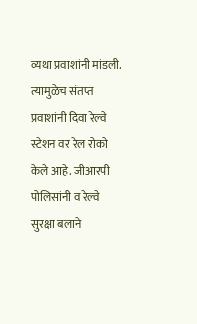व्यथा प्रवाशांनी मांडली. त्यामुळेच संतप्त प्रवाशांनी दिवा रेल्वे स्टेशन वर रेल रोको केले आहे. जीआरपी पोलिसांनी व रेल्वे सुरक्षा बलाने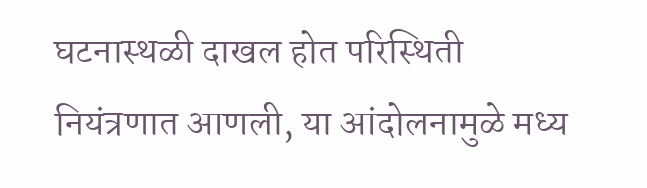घटनास्थळी दाखल होत परिस्थिती नियंत्रणात आणली, या आंदोलनामुळे मध्य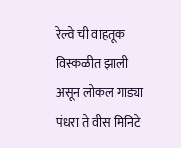रेल्वे ची वाहतूक विस्कळीत झाली असून लोकल गाड्या पंधरा ते वीस मिनिटे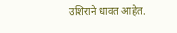उशिराने धावत आहेत.